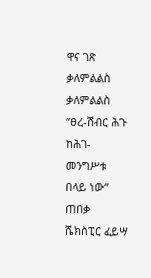ዋና ገጽ ቃለምልልስ ቃለምልልስ ”ፀረ-ሽብር ሕጉ ከሕገ-መንግሥቱ በላይ ነው” ጠበቃ ሼክስፒር ፈይሣ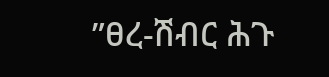”ፀረ-ሽብር ሕጉ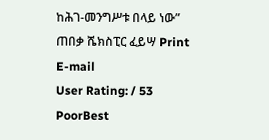ከሕገ-መንግሥቱ በላይ ነው” ጠበቃ ሼክስፒር ፈይሣ Print E-mail
User Rating: / 53
PoorBest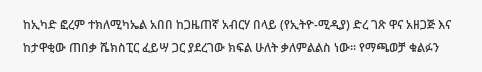ከኢካድ ፎረም ተክለሚካኤል አበበ ከጋዜጠኛ አብርሃ በላይ (የኢትዮ-ሚዲያ) ድረ ገጽ ዋና አዘጋጅ እና ከታዋቂው ጠበቃ ሼክስፒር ፈይሣ ጋር ያደረገው ክፍል ሁለት ቃለምልልስ ነው። የማጫወቻ ቁልፉን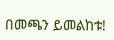በመጫን ይመልከቱ!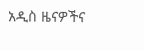አዲስ ዜናዎችና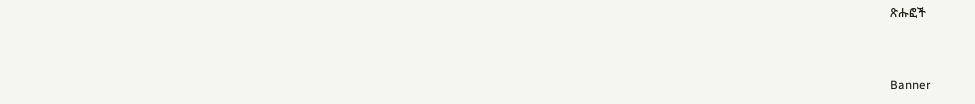ጽሑፎች


Banner